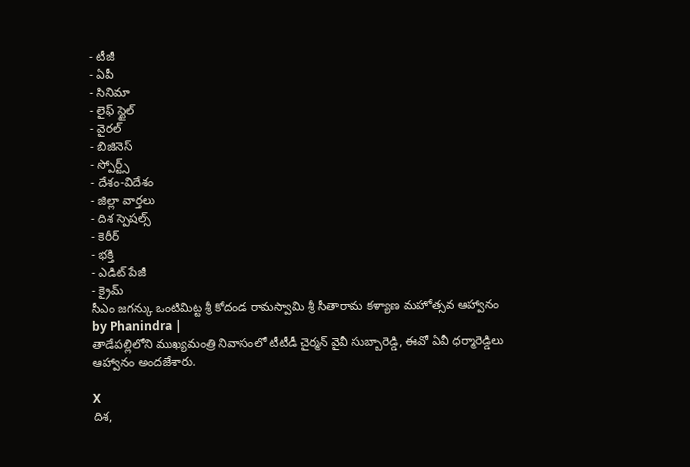- టీజీ
- ఏపీ
- సినిమా
- లైఫ్ స్టైల్
- వైరల్
- బిజినెస్
- స్పోర్ట్స్
- దేశం-విదేశం
- జిల్లా వార్తలు
- దిశ స్పెషల్స్
- కెరీర్
- భక్తి
- ఎడిట్ పేజీ
- క్రైమ్
సీఎం జగన్కు ఒంటిమిట్ట శ్రీ కోదండ రామస్వామి శ్రీ సీతారామ కళ్యాణ మహోత్సవ ఆహ్వానం
by Phanindra |
తాడేపల్లిలోని ముఖ్యమంత్రి నివాసంలో టీటీడీ చైర్మన్ వైవీ సుబ్బారెడ్డి, ఈవో ఏవీ ధర్మారెడ్డిలు ఆహ్వానం అందజేశారు.

X
దిశ,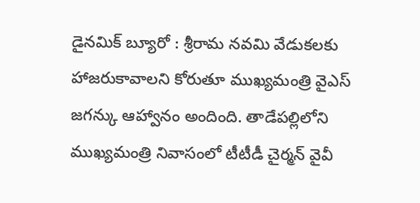డైనమిక్ బ్యూరో : శ్రీరామ నవమి వేడుకలకు హాజరుకావాలని కోరుతూ ముఖ్యమంత్రి వైఎస్ జగన్కు ఆహ్వానం అందింది. తాడేపల్లిలోని ముఖ్యమంత్రి నివాసంలో టీటీడీ చైర్మన్ వైవీ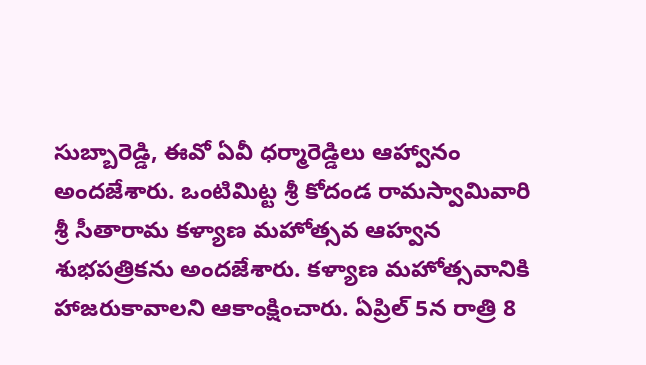సుబ్బారెడ్డి, ఈవో ఏవీ ధర్మారెడ్డిలు ఆహ్వానం అందజేశారు. ఒంటిమిట్ట శ్రీ కోదండ రామస్వామివారి శ్రీ సీతారామ కళ్యాణ మహోత్సవ ఆహ్వన శుభపత్రికను అందజేశారు. కళ్యాణ మహోత్సవానికి హాజరుకావాలని ఆకాంక్షించారు. ఏప్రిల్ 5న రాత్రి 8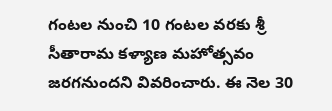గంటల నుంచి 10 గంటల వరకు శ్రీ సీతారామ కళ్యాణ మహోత్సవం జరగనుందని వివరించారు. ఈ నెల 30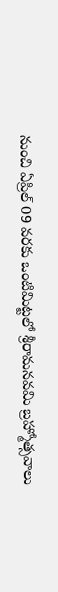నుంచి ఏప్రిల్ 09 వరకు ఒంటిమిట్టలో శ్రీరామనవమి బ్రహ్మోత్సవాలు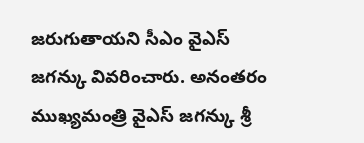జరుగుతాయని సీఎం వైఎస్ జగన్కు వివరించారు. అనంతరం ముఖ్యమంత్రి వైఎస్ జగన్కు శ్రీ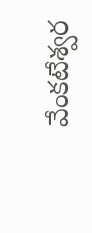వేంకటేశ్వర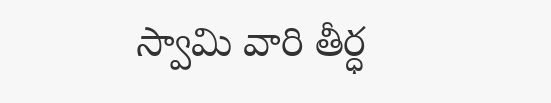స్వామి వారి తీర్ధ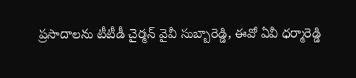ప్రసాదాలను టీటీడీ చైర్మన్ వైవీ సుబ్బారెడ్డి, ఈవో ఏవీ ధర్మారెడ్డి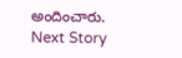అందించారు.
Next Story